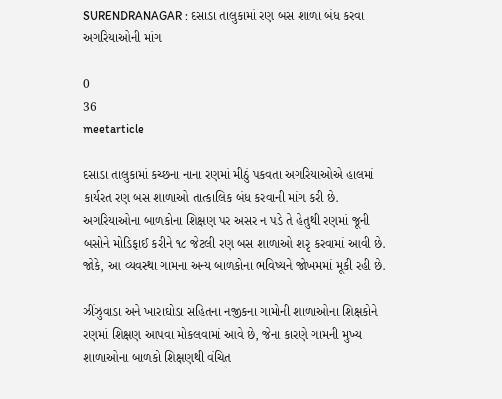SURENDRANAGAR : દસાડા તાલુકામાં રણ બસ શાળા બંધ કરવા અગરિયાઓની માંગ

0
36
meetarticle

દસાડા તાલુકામાં કચ્છના નાના રણમાં મીઠું પકવતા અગરિયાઓએ હાલમાં કાર્યરત રણ બસ શાળાઓ તાત્કાલિક બંધ કરવાની માંગ કરી છે. અગરિયાઓના બાળકોના શિક્ષણ પર અસર ન પડે તે હેતુથી રણમાં જૂની બસોને મોડિફાઈ કરીને ૧૮ જેટલી રણ બસ શાળાઓ શરૃ કરવામાં આવી છે. જોકે, આ વ્યવસ્થા ગામના અન્ય બાળકોના ભવિષ્યને જોખમમાં મૂકી રહી છે.

ઝીંઝુવાડા અને ખારાઘોડા સહિતના નજીકના ગામોની શાળાઓના શિક્ષકોને રણમાં શિક્ષણ આપવા મોકલવામાં આવે છે, જેના કારણે ગામની મુખ્ય શાળાઓના બાળકો શિક્ષણથી વંચિત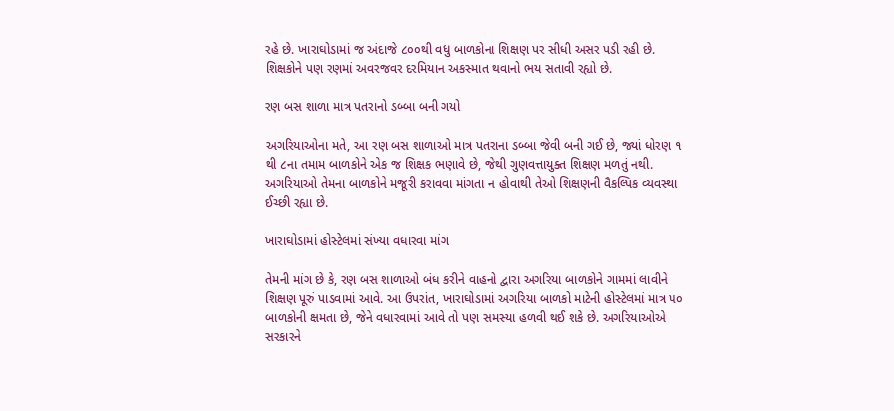રહે છે. ખારાઘોડામાં જ અંદાજે ૮૦૦થી વધુ બાળકોના શિક્ષણ પર સીધી અસર પડી રહી છે. શિક્ષકોને પણ રણમાં અવરજવર દરમિયાન અકસ્માત થવાનો ભય સતાવી રહ્યો છે.

રણ બસ શાળા માત્ર પતરાનો ડબ્બા બની ગયો

અગરિયાઓના મતે, આ રણ બસ શાળાઓ માત્ર પતરાના ડબ્બા જેવી બની ગઈ છે, જ્યાં ધોરણ ૧ થી ૮ના તમામ બાળકોને એક જ શિક્ષક ભણાવે છે, જેથી ગુણવત્તાયુક્ત શિક્ષણ મળતું નથી. અગરિયાઓ તેમના બાળકોને મજૂરી કરાવવા માંગતા ન હોવાથી તેઓ શિક્ષણની વૈકલ્પિક વ્યવસ્થા ઈચ્છી રહ્યા છે.

ખારાઘોડામાં હોસ્ટેલમાં સંખ્યા વધારવા માંગ

તેમની માંગ છે કે, રણ બસ શાળાઓ બંધ કરીને વાહનો દ્વારા અગરિયા બાળકોને ગામમાં લાવીને શિક્ષણ પૂરું પાડવામાં આવે. આ ઉપરાંત, ખારાઘોડામાં અગરિયા બાળકો માટેની હોસ્ટેલમાં માત્ર ૫૦ બાળકોની ક્ષમતા છે, જેને વધારવામાં આવે તો પણ સમસ્યા હળવી થઈ શકે છે. અગરિયાઓએ સરકારને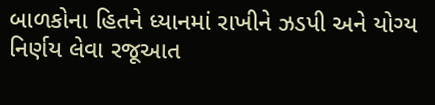બાળકોના હિતને ધ્યાનમાં રાખીને ઝડપી અને યોગ્ય નિર્ણય લેવા રજૂઆત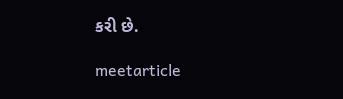કરી છે.

meetarticle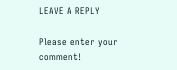LEAVE A REPLY

Please enter your comment!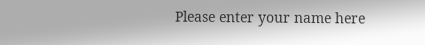Please enter your name here